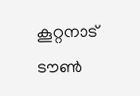കൂറ്റനാട് ടൗൺ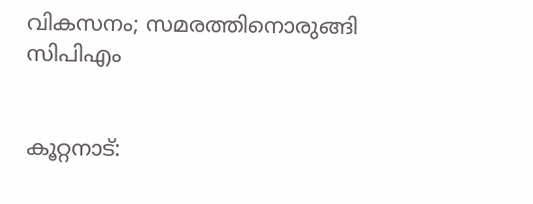വികസനം; സമരത്തിനൊരുങ്ങി സിപിഎം


കൂറ്റനാട്: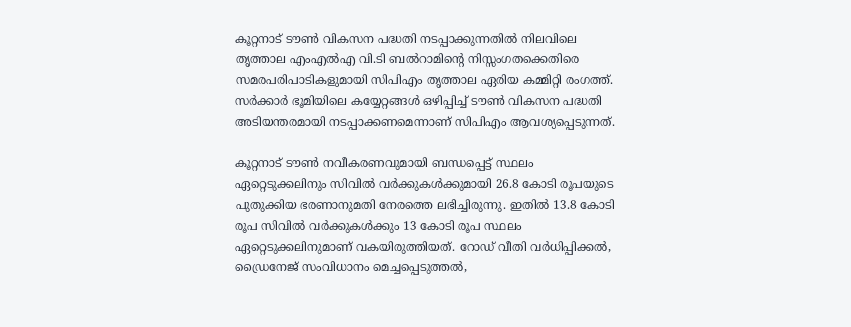കൂറ്റനാട് ടൗൺ വികസന പദ്ധതി നടപ്പാക്കുന്നതിൽ നിലവിലെ തൃത്താല എംഎൽഎ വി.ടി ബൽറാമിന്റെ നിസ്സംഗതക്കെതിരെ സമരപരിപാടികളുമായി സിപിഎം തൃത്താല ഏരിയ കമ്മിറ്റി രംഗത്ത്. സർക്കാർ ഭൂമിയിലെ കയ്യേറ്റങ്ങൾ ഒഴിപ്പിച്ച് ടൗൺ വികസന പദ്ധതി അടിയന്തരമായി നടപ്പാക്കണമെന്നാണ് സിപിഎം ആവശ്യപ്പെടുന്നത്.

കൂറ്റനാട് ടൗൺ നവീകരണവുമായി ബന്ധപ്പെട്ട് സ്ഥലം ഏറ്റെടുക്കലിനും സിവിൽ വർക്കുകൾക്കുമായി 26.8 കോടി രൂപയുടെ പുതുക്കിയ ഭരണാനുമതി നേരത്തെ ലഭിച്ചിരുന്നു. ഇതിൽ 13.8 കോടി രൂപ സിവിൽ വർക്കുകൾക്കും 13 കോടി രൂപ സ്ഥലം ഏറ്റെടുക്കലിനുമാണ് വകയിരുത്തിയത്. റോഡ് വീതി വർധിപ്പിക്കൽ, ഡ്രൈനേജ് സംവിധാനം മെച്ചപ്പെടുത്തൽ,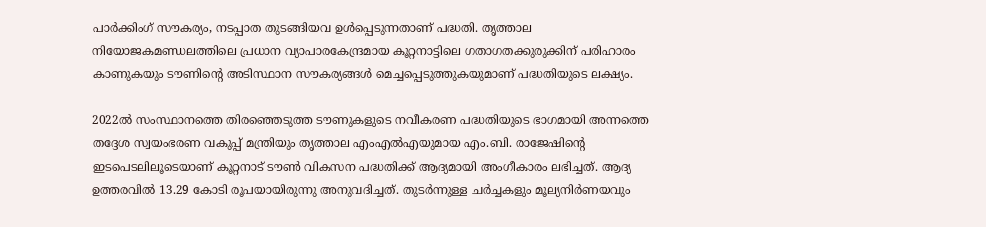പാർക്കിംഗ് സൗകര്യം, നടപ്പാത തുടങ്ങിയവ ഉൾപ്പെടുന്നതാണ് പദ്ധതി. തൃത്താല നിയോജകമണ്ഡലത്തിലെ പ്രധാന വ്യാപാരകേന്ദ്രമായ കൂറ്റനാട്ടിലെ ഗതാഗതക്കുരുക്കിന് പരിഹാരം കാണുകയും ടൗണിന്റെ അടിസ്ഥാന സൗകര്യങ്ങൾ മെച്ചപ്പെടുത്തുകയുമാണ് പദ്ധതിയുടെ ലക്ഷ്യം.

2022ൽ സംസ്ഥാനത്തെ തിരഞ്ഞെടുത്ത ടൗണുകളുടെ നവീകരണ പദ്ധതിയുടെ ഭാഗമായി അന്നത്തെ തദ്ദേശ സ്വയംഭരണ വകുപ്പ് മന്ത്രിയും തൃത്താല എംഎൽഎയുമായ എം.ബി. രാജേഷിന്റെ ഇടപെടലിലൂടെയാണ് കൂറ്റനാട് ടൗൺ വികസന പദ്ധതിക്ക് ആദ്യമായി അംഗീകാരം ലഭിച്ചത്. ആദ്യ ഉത്തരവിൽ 13.29 കോടി രൂപയായിരുന്നു അനുവദിച്ചത്. തുടർന്നുള്ള ചർച്ചകളും മൂല്യനിർണയവും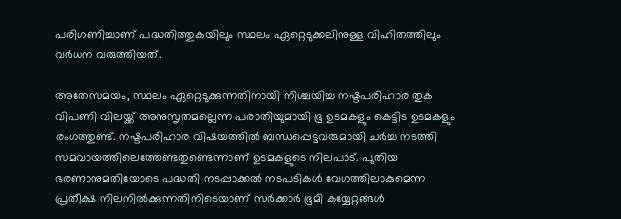പരിഗണിച്ചാണ് പദ്ധതിത്തുകയിലും സ്ഥലം ഏറ്റെടുക്കലിനുള്ള വിഹിതത്തിലും വർധന വരുത്തിയത്.

അതേസമയം, സ്ഥലം ഏറ്റെടുക്കുന്നതിനായി നിശ്ചയിച്ച നഷ്ടപരിഹാര തുക വിപണി വിലയ്ക്ക് അനുസൃതമല്ലെന്ന പരാതിയുമായി ഭൂ ഉടമകളും കെട്ടിട ഉടമകളും രംഗത്തുണ്ട്. നഷ്ടപരിഹാര വിഷയത്തിൽ ബന്ധപ്പെട്ടവരുമായി ചർച്ച നടത്തി സമവായത്തിലെത്തേണ്ടതുണ്ടെന്നാണ് ഉടമകളുടെ നിലപാട്. പുതിയ ഭരണാനുമതിയോടെ പദ്ധതി നടപ്പാക്കൽ നടപടികൾ വേഗത്തിലാകുമെന്ന പ്രതീക്ഷ നിലനിൽക്കുന്നതിനിടെയാണ് സർക്കാർ ഭൂമി കയ്യേറ്റങ്ങൾ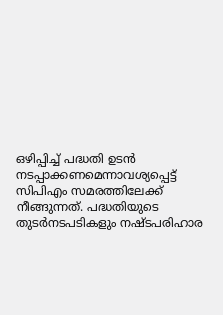ഒഴിപ്പിച്ച് പദ്ധതി ഉടൻ നടപ്പാക്കണമെന്നാവശ്യപ്പെട്ട് സിപിഎം സമരത്തിലേക്ക് നീങ്ങുന്നത്. പദ്ധതിയുടെ തുടർനടപടികളും നഷ്ടപരിഹാര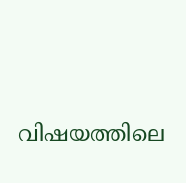വിഷയത്തിലെ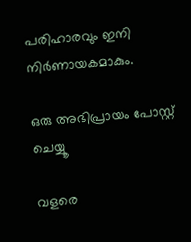പരിഹാരവും ഇനി നിർണായകമാകും.

ഒരു അഭിപ്രായം പോസ്റ്റ് ചെയ്യൂ

വളരെ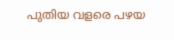പുതിയ വളരെ പഴയ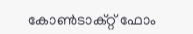കോൺടാക്റ്റ് ഫോം